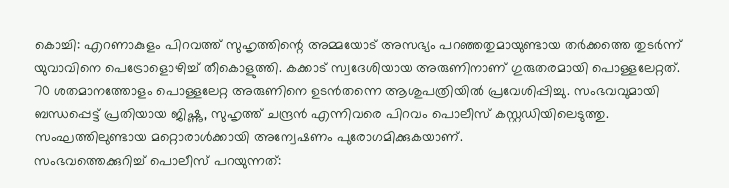കൊച്ചി: എറണാകുളം പിറവത്ത് സുഹൃത്തിന്റെ അമ്മയോട് അസഭ്യം പറഞ്ഞതുമായുണ്ടായ തർക്കത്തെ തുടർന്ന് യുവാവിനെ പെട്രോളൊഴിച്ച് തീകൊളുത്തി. കക്കാട് സ്വദേശിയായ അരുണിനാണ് ഗുരുതരമായി പൊള്ളലേറ്റത്. 70 ശതമാനത്തോളം പൊള്ളലേറ്റ അരുണിനെ ഉടൻതന്നെ ആശുപത്രിയിൽ പ്രവേശിപ്പിച്ചു. സംഭവവുമായി ബന്ധപ്പെട്ട് പ്രതിയായ ജിഷ്ണു, സുഹൃത്ത് ചന്ദ്രൻ എന്നിവരെ പിറവം പൊലീസ് കസ്റ്റഡിയിലെടുത്തു. സംഘത്തിലുണ്ടായ മറ്റൊരാൾക്കായി അന്വേഷണം പുരോഗമിക്കുകയാണ്.
സംഭവത്തെക്കുറിച്ച് പൊലീസ് പറയുന്നത്: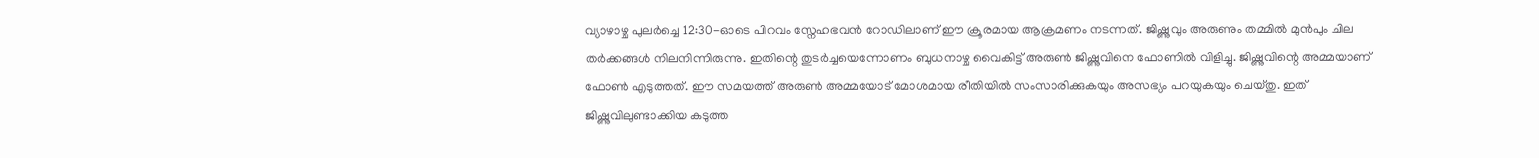വ്യാഴാഴ്ച പുലർച്ചെ 12:30-ഓടെ പിറവം സ്നേഹഭവൻ റോഡിലാണ് ഈ ക്രൂരമായ ആക്രമണം നടന്നത്. ജിഷ്ണുവും അരുണും തമ്മിൽ മുൻപും ചില തർക്കങ്ങൾ നിലനിന്നിരുന്നു. ഇതിന്റെ തുടർച്ചയെന്നോണം ബുധനാഴ്ച വൈകിട്ട് അരുൺ ജിഷ്ണുവിനെ ഫോണിൽ വിളിച്ചു. ജിഷ്ണുവിന്റെ അമ്മയാണ് ഫോൺ എടുത്തത്. ഈ സമയത്ത് അരുൺ അമ്മയോട് മോശമായ രീതിയിൽ സംസാരിക്കുകയും അസഭ്യം പറയുകയും ചെയ്തു. ഇത് ജിഷ്ണുവിലുണ്ടാക്കിയ കടുത്ത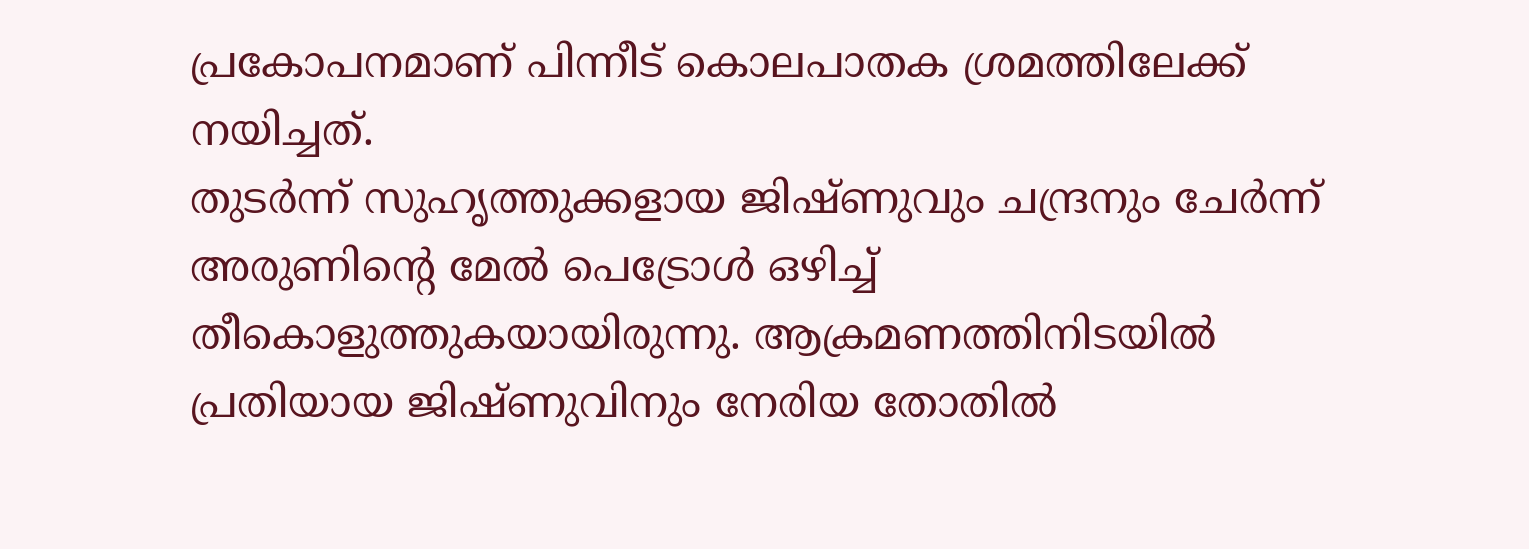പ്രകോപനമാണ് പിന്നീട് കൊലപാതക ശ്രമത്തിലേക്ക് നയിച്ചത്.
തുടർന്ന് സുഹൃത്തുക്കളായ ജിഷ്ണുവും ചന്ദ്രനും ചേർന്ന് അരുണിന്റെ മേൽ പെട്രോൾ ഒഴിച്ച് തീകൊളുത്തുകയായിരുന്നു. ആക്രമണത്തിനിടയിൽ പ്രതിയായ ജിഷ്ണുവിനും നേരിയ തോതിൽ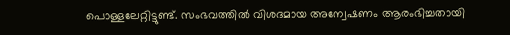പൊള്ളലേറ്റിട്ടുണ്ട്. സംഭവത്തിൽ വിശദമായ അന്വേഷണം ആരംഭിച്ചതായി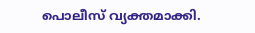പൊലീസ് വ്യക്തമാക്കി.